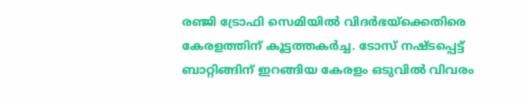രഞ്ജി ട്രോഫി സെമിയില്‍ വിദര്‍ഭയ്‌ക്കെതിരെ കേരളത്തിന് കൂട്ടത്തകര്‍ച്ച. ടോസ് നഷ്ടപ്പെട്ട് ബാറ്റിങ്ങിന് ഇറങ്ങിയ കേരളം ഒടുവില്‍ വിവരം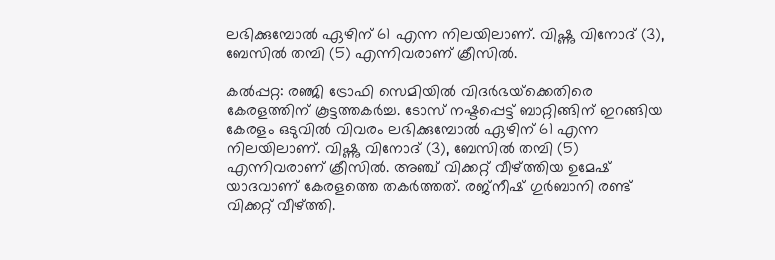ലഭിക്കുമ്പോല്‍ ഏഴിന് 61 എന്ന നിലയിലാണ്. വിഷ്ണു വിനോദ് (3), ബേസില്‍ തമ്പി (5) എന്നിവരാണ് ക്രീസില്‍.

കല്‍പ്പറ്റ: രഞ്ജി ട്രോഫി സെമിയില്‍ വിദര്‍ഭയ്‌ക്കെതിരെ കേരളത്തിന് കൂട്ടത്തകര്‍ച്ച. ടോസ് നഷ്ടപ്പെട്ട് ബാറ്റിങ്ങിന് ഇറങ്ങിയ കേരളം ഒടുവില്‍ വിവരം ലഭിക്കുമ്പോല്‍ ഏഴിന് 61 എന്ന നിലയിലാണ്. വിഷ്ണു വിനോദ് (3), ബേസില്‍ തമ്പി (5) എന്നിവരാണ് ക്രീസില്‍. അഞ്ച് വിക്കറ്റ് വീഴ്ത്തിയ ഉമേഷ് യാദവാണ് കേരളത്തെ തകര്‍ത്തത്. രജ്‌നീഷ് ഗുര്‍ബാനി രണ്ട് വിക്കറ്റ് വീഴ്ത്തി.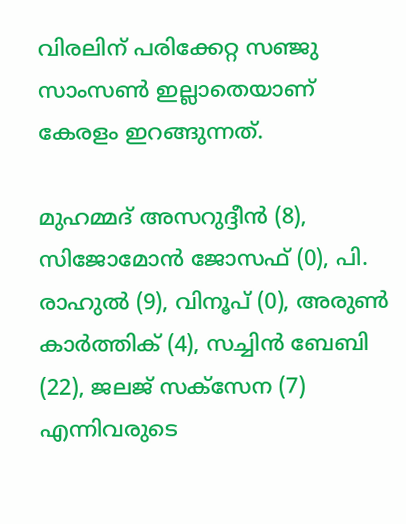വിരലിന് പരിക്കേറ്റ സഞ്ജു സാംസണ്‍ ഇല്ലാതെയാണ് കേരളം ഇറങ്ങുന്നത്.

മുഹമ്മദ് അസറുദ്ദീന്‍ (8), സിജോമോന്‍ ജോസഫ് (0), പി. രാഹുല്‍ (9), വിനൂപ് (0), അരുണ്‍ കാര്‍ത്തിക് (4), സച്ചിന്‍ ബേബി (22), ജലജ് സക്‌സേന (7) എന്നിവരുടെ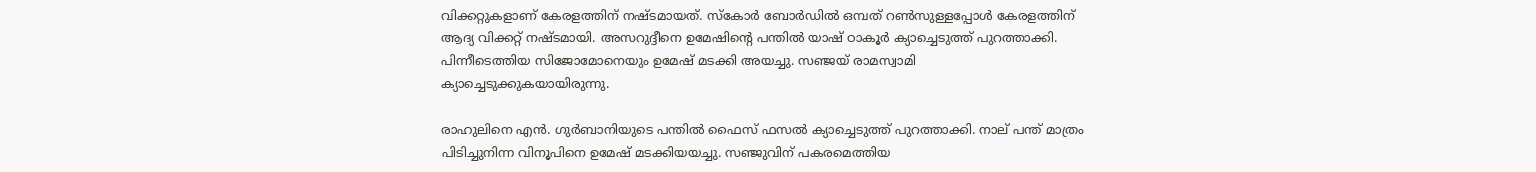വിക്കറ്റുകളാണ് കേരളത്തിന് നഷ്ടമായത്. സ്‌കോര്‍ ബോര്‍ഡില്‍ ഒമ്പത് റണ്‍സുള്ളപ്പോള്‍ കേരളത്തിന് ആദ്യ വിക്കറ്റ് നഷ്ടമായി. അസറുദ്ദീനെ ഉമേഷിന്റെ പന്തില്‍ യാഷ് ഠാകൂര്‍ ക്യാച്ചെടുത്ത് പുറത്താക്കി. പിന്നീടെത്തിയ സിജോമോനെയും ഉമേഷ് മടക്കി അയച്ചു. സഞ്ജയ് രാമസ്വാമി ക്യാച്ചെടുക്കുകയായിരുന്നു.

രാഹുലിനെ എന്‍. ഗുര്‍ബാനിയുടെ പന്തില്‍ ഫൈസ് ഫസല്‍ ക്യാച്ചെടുത്ത് പുറത്താക്കി. നാല് പന്ത് മാത്രം പിടിച്ചുനിന്ന വിനൂപിനെ ഉമേഷ് മടക്കിയയച്ചു. സഞ്ജുവിന് പകരമെത്തിയ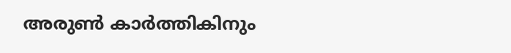അരുണ്‍ കാര്‍ത്തികിനും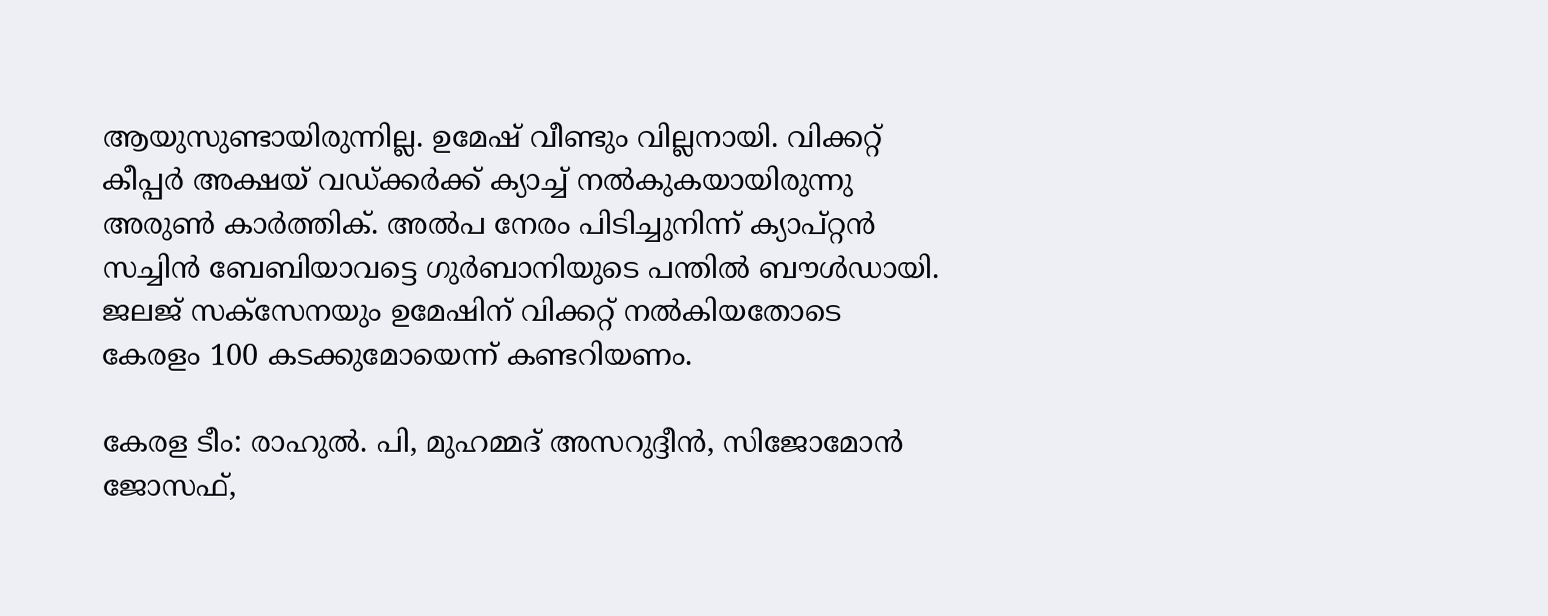ആയുസുണ്ടായിരുന്നില്ല. ഉമേഷ് വീണ്ടും വില്ലനായി. വിക്കറ്റ് കീപ്പര്‍ അക്ഷയ് വഡ്ക്കര്‍ക്ക് ക്യാച്ച് നല്‍കുകയായിരുന്നു അരുണ്‍ കാര്‍ത്തിക്. അല്‍പ നേരം പിടിച്ചുനിന്ന് ക്യാപ്റ്റന്‍ സച്ചിന്‍ ബേബിയാവട്ടെ ഗുര്‍ബാനിയുടെ പന്തില്‍ ബൗള്‍ഡായി. ജലജ് സക്‌സേനയും ഉമേഷിന് വിക്കറ്റ് നല്‍കിയതോടെ കേരളം 100 കടക്കുമോയെന്ന് കണ്ടറിയണം.

കേരള ടീം: രാഹുല്‍. പി, മുഹമ്മദ് അസറുദ്ദീന്‍, സിജോമോന്‍ ജോസഫ്,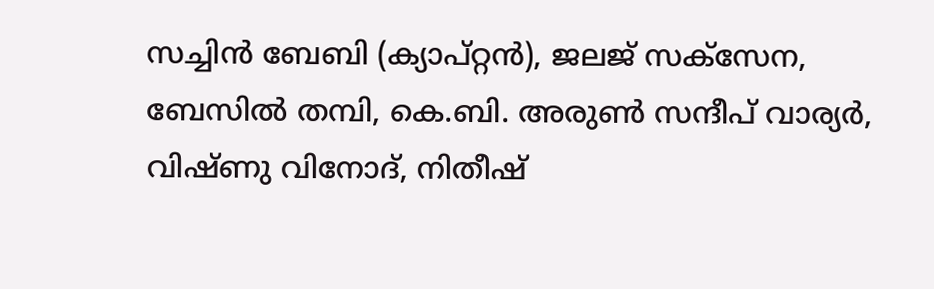സച്ചിന്‍ ബേബി (ക്യാപ്റ്റന്‍), ജലജ് സക്‌സേന, ബേസില്‍ തമ്പി, കെ.ബി. അരുണ്‍ സന്ദീപ് വാര്യര്‍, വിഷ്ണു വിനോദ്, നിതീഷ്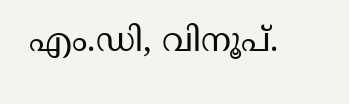എം.ഡി, വിനൂപ്.